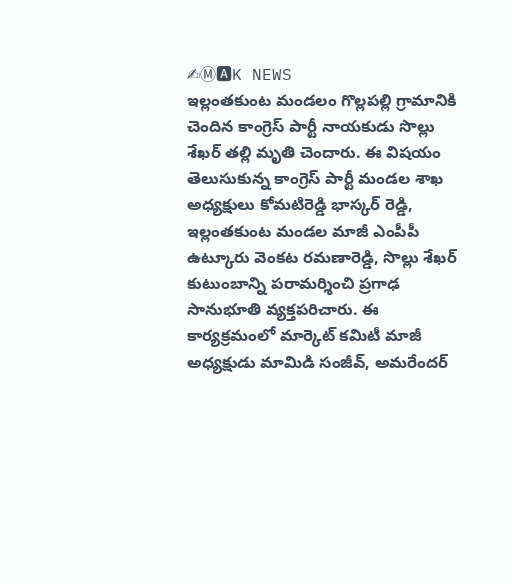✍Ⓜ🅰K NEWS
ఇల్లంతకుంట మండలం గొల్లపల్లి గ్రామానికి చెందిన కాంగ్రెస్ పార్టీ నాయకుడు సొల్లు శేఖర్ తల్లి మృతి చెందారు. ఈ విషయం తెలుసుకున్న కాంగ్రెస్ పార్టీ మండల శాఖ అధ్యక్షులు కోమటిరెడ్డి భాస్కర్ రెడ్డి, ఇల్లంతకుంట మండల మాజీ ఎంపీపీ ఉట్కూరు వెంకట రమణారెడ్డి, సొల్లు శేఖర్ కుటుంబాన్ని పరామర్శించి ప్రగాఢ సానుభూతి వ్యక్తపరిచారు. ఈ కార్యక్రమంలో మార్కెట్ కమిటీ మాజీ అధ్యక్షుడు మామిడి సంజీవ్, అమరేందర్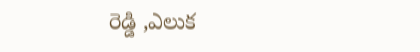రెడ్డి ,ఎలుక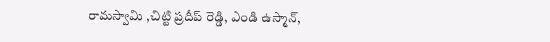రామస్వామి ,చిట్టి ప్రదీప్ రెడ్డి, ఎండి ఉస్మాన్,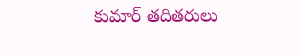కుమార్ తదితరులు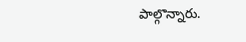పాల్గొన్నారు.